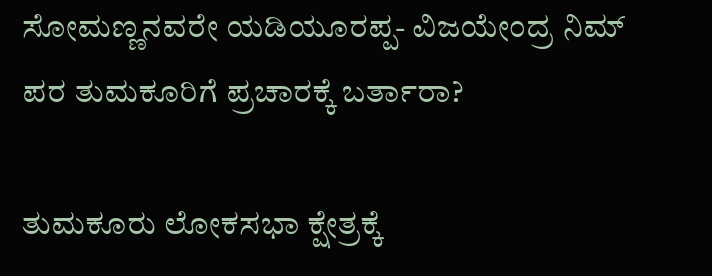ಸೋಮಣ್ಣನವರೇ ಯಡಿಯೂರಪ್ಪ- ವಿಜಯೇಂದ್ರ ನಿಮ್ ಪರ ತುಮಕೂರಿಗೆ ಪ್ರಚಾರಕ್ಕೆ ಬರ್ತಾರಾ?

ತುಮಕೂರು ಲೋಕಸಭಾ ಕ್ಷೇತ್ರಕ್ಕೆ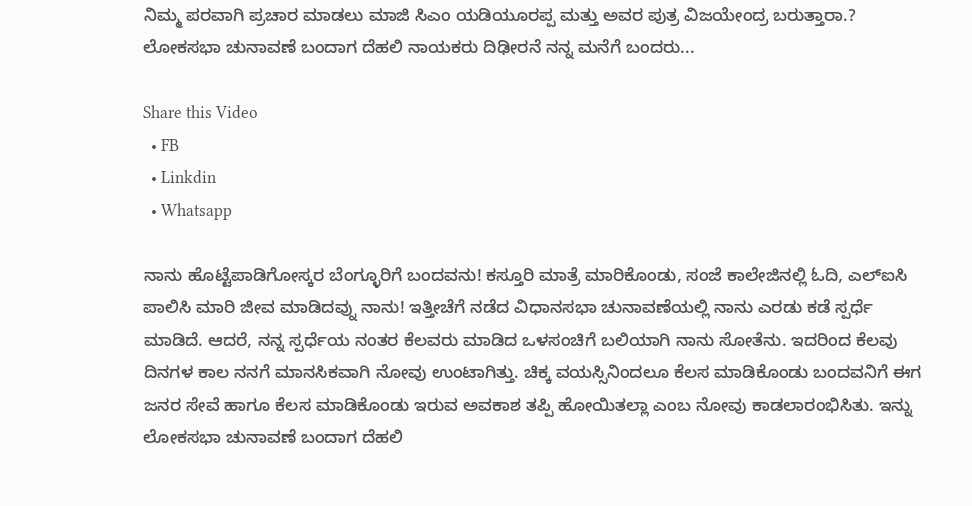ನಿಮ್ಮ ಪರವಾಗಿ ಪ್ರಚಾರ ಮಾಡಲು ಮಾಜಿ ಸಿಎಂ ಯಡಿಯೂರಪ್ಪ ಮತ್ತು ಅವರ ಪುತ್ರ ವಿಜಯೇಂದ್ರ ಬರುತ್ತಾರಾ.? ಲೋಕಸಭಾ ಚುನಾವಣೆ ಬಂದಾಗ ದೆಹಲಿ ನಾಯಕರು ದಿಢೀರನೆ ನನ್ನ ಮನೆಗೆ ಬಂದರು...

Share this Video
  • FB
  • Linkdin
  • Whatsapp

ನಾನು ಹೊಟ್ಟೆಪಾಡಿಗೋಸ್ಕರ ಬೆಂಗ್ಳೂರಿಗೆ ಬಂದವನು! ಕಸ್ತೂರಿ ಮಾತ್ರೆ ಮಾರಿಕೊಂಡು, ಸಂಜೆ ಕಾಲೇಜಿನಲ್ಲಿ ಓದಿ, ಎಲ್‌ಐಸಿ ಪಾಲಿಸಿ ಮಾರಿ ಜೀವ ಮಾಡಿದವ್ನು ನಾನು! ಇತ್ತೀಚೆಗೆ ನಡೆದ ವಿಧಾನಸಭಾ ಚುನಾವಣೆಯಲ್ಲಿ ನಾನು ಎರಡು ಕಡೆ ಸ್ಪರ್ಧೆ ಮಾಡಿದೆ. ಆದರೆ, ನನ್ನ ಸ್ಪರ್ಧೆಯ ನಂತರ ಕೆಲವರು ಮಾಡಿದ ಒಳಸಂಚಿಗೆ ಬಲಿಯಾಗಿ ನಾನು ಸೋತೆನು. ಇದರಿಂದ ಕೆಲವು ದಿನಗಳ ಕಾಲ ನನಗೆ ಮಾನಸಿಕವಾಗಿ ನೋವು ಉಂಟಾಗಿತ್ತು. ಚಿಕ್ಕ ವಯಸ್ಸಿನಿಂದಲೂ ಕೆಲಸ ಮಾಡಿಕೊಂಡು ಬಂದವನಿಗೆ ಈಗ ಜನರ ಸೇವೆ ಹಾಗೂ ಕೆಲಸ ಮಾಡಿಕೊಂಡು ಇರುವ ಅವಕಾಶ ತಪ್ಪಿ ಹೋಯಿತಲ್ಲಾ ಎಂಬ ನೋವು ಕಾಡಲಾರಂಭಿಸಿತು. ಇನ್ನು ಲೋಕಸಭಾ ಚುನಾವಣೆ ಬಂದಾಗ ದೆಹಲಿ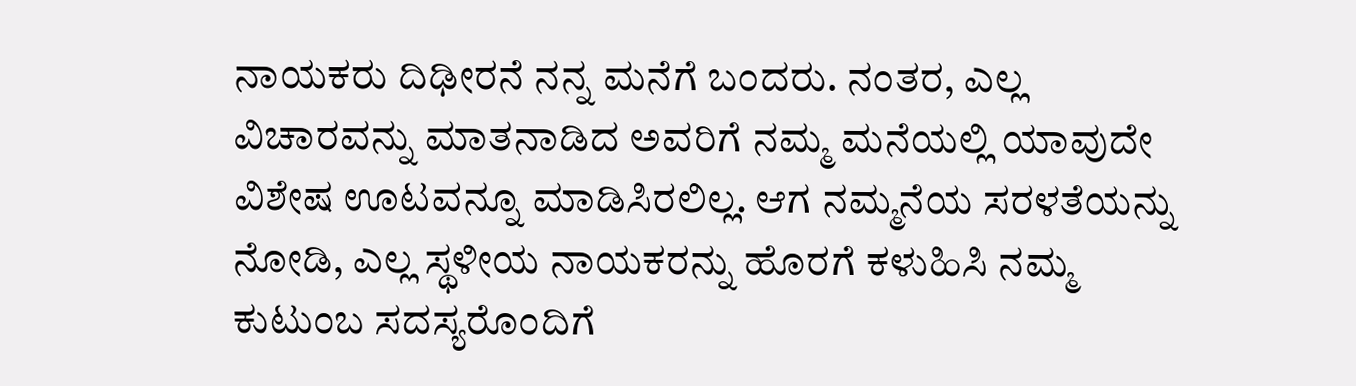ನಾಯಕರು ದಿಢೀರನೆ ನನ್ನ ಮನೆಗೆ ಬಂದರು. ನಂತರ, ಎಲ್ಲ ವಿಚಾರವನ್ನು ಮಾತನಾಡಿದ ಅವರಿಗೆ ನಮ್ಮ ಮನೆಯಲ್ಲಿ ಯಾವುದೇ ವಿಶೇಷ ಊಟವನ್ನೂ ಮಾಡಿಸಿರಲಿಲ್ಲ. ಆಗ ನಮ್ಮನೆಯ ಸರಳತೆಯನ್ನು ನೋಡಿ, ಎಲ್ಲ ಸ್ಥಳೀಯ ನಾಯಕರನ್ನು ಹೊರಗೆ ಕಳುಹಿಸಿ ನಮ್ಮ ಕುಟುಂಬ ಸದಸ್ಯರೊಂದಿಗೆ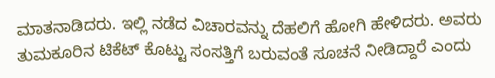ಮಾತನಾಡಿದರು. ಇಲ್ಲಿ ನಡೆದ ವಿಚಾರವನ್ನು ದೆಹಲಿಗೆ ಹೋಗಿ ಹೇಳಿದರು. ಅವರು ತುಮಕೂರಿನ ಟಿಕೆಟ್ ಕೊಟ್ಟು ಸಂಸತ್ತಿಗೆ ಬರುವಂತೆ ಸೂಚನೆ ನೀಡಿದ್ದಾರೆ ಎಂದು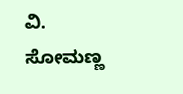ವಿ. ಸೋಮಣ್ಣ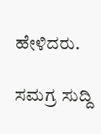ಹೇಳಿದರು.

ಸಮಗ್ರ ಸುದ್ದಿ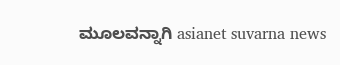ಮೂಲವನ್ನಾಗಿ asianet suvarna news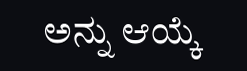ಅನ್ನು ಆಯ್ಕೆ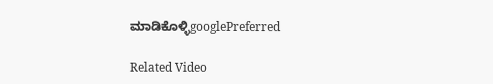ಮಾಡಿಕೊಳ್ಳಿgooglePreferred

Related Video